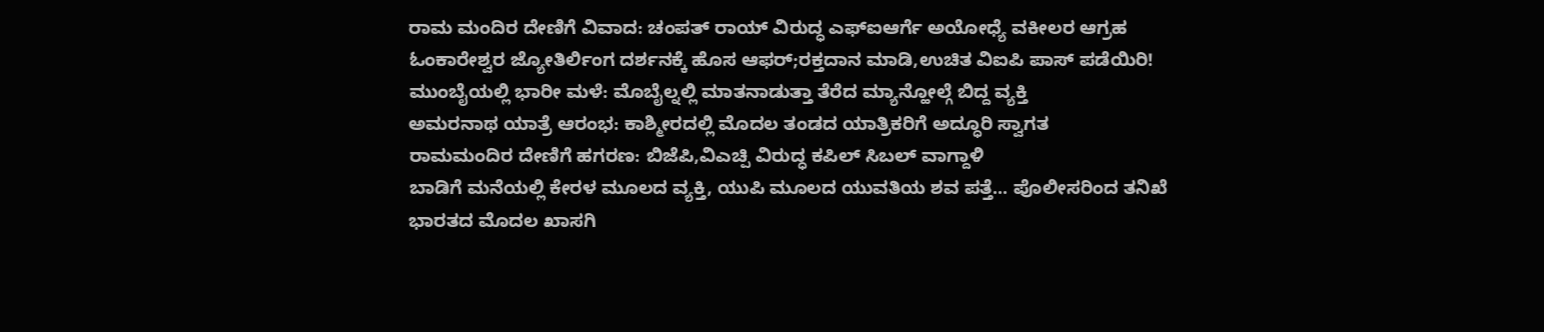ರಾಮ ಮಂದಿರ ದೇಣಿಗೆ ವಿವಾದ: ಚಂಪತ್ ರಾಯ್ ವಿರುದ್ಧ ಎಫ್ಐಆರ್ಗೆ ಅಯೋಧ್ಯೆ ವಕೀಲರ ಆಗ್ರಹ
ಓಂಕಾರೇಶ್ವರ ಜ್ಯೋತಿರ್ಲಿಂಗ ದರ್ಶನಕ್ಕೆ ಹೊಸ ಆಫರ್;ರಕ್ತದಾನ ಮಾಡಿ,ಉಚಿತ ವಿಐಪಿ ಪಾಸ್ ಪಡೆಯಿರಿ!
ಮುಂಬೈಯಲ್ಲಿ ಭಾರೀ ಮಳೆ: ಮೊಬೈಲ್ನಲ್ಲಿ ಮಾತನಾಡುತ್ತಾ ತೆರೆದ ಮ್ಯಾನ್ಹೋಲ್ಗೆ ಬಿದ್ದ ವ್ಯಕ್ತಿ
ಅಮರನಾಥ ಯಾತ್ರೆ ಆರಂಭ: ಕಾಶ್ಮೀರದಲ್ಲಿ ಮೊದಲ ತಂಡದ ಯಾತ್ರಿಕರಿಗೆ ಅದ್ಧೂರಿ ಸ್ವಾಗತ
ರಾಮಮಂದಿರ ದೇಣಿಗೆ ಹಗರಣ: ಬಿಜೆಪಿ,ವಿಎಚ್ಪಿ ವಿರುದ್ಧ ಕಪಿಲ್ ಸಿಬಲ್ ವಾಗ್ದಾಳಿ
ಬಾಡಿಗೆ ಮನೆಯಲ್ಲಿ ಕೇರಳ ಮೂಲದ ವ್ಯಕ್ತಿ, ಯುಪಿ ಮೂಲದ ಯುವತಿಯ ಶವ ಪತ್ತೆ... ಪೊಲೀಸರಿಂದ ತನಿಖೆ
ಭಾರತದ ಮೊದಲ ಖಾಸಗಿ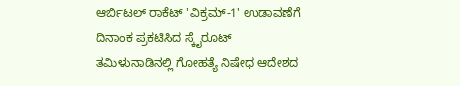ಆರ್ಬಿಟಲ್ ರಾಕೆಟ್ 'ವಿಕ್ರಮ್-1' ಉಡಾವಣೆಗೆ ದಿನಾಂಕ ಪ್ರಕಟಿಸಿದ ಸ್ಕೈರೂಟ್
ತಮಿಳುನಾಡಿನಲ್ಲಿ ಗೋಹತ್ಯೆ ನಿಷೇಧ ಆದೇಶದ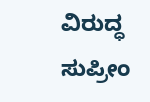ವಿರುದ್ಧ ಸುಪ್ರೀಂ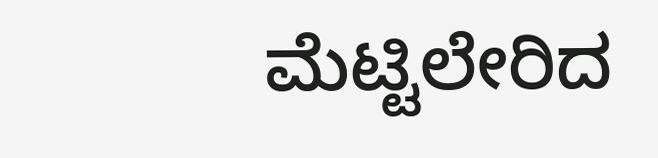ಮೆಟ್ಟಿಲೇರಿದ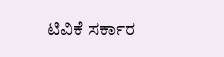ಟಿವಿಕೆ ಸರ್ಕಾರ